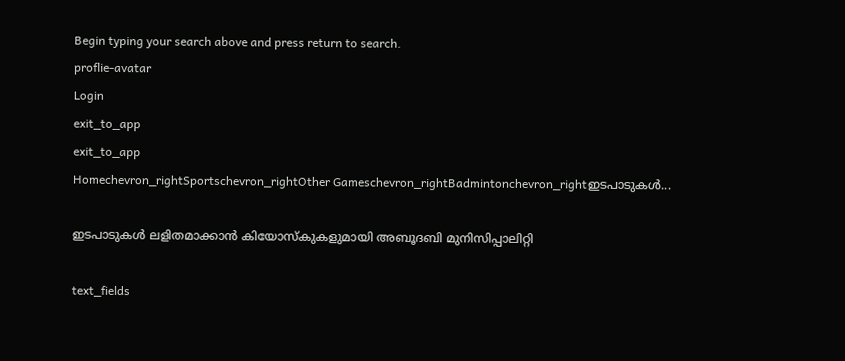Begin typing your search above and press return to search.
proflie-avatar
Login
exit_to_app
exit_to_app
Homechevron_rightSportschevron_rightOther Gameschevron_rightBadmintonchevron_rightഇടപാടുകള്‍...

ഇടപാടുകള്‍ ലളിതമാക്കാന്‍ കിയോസ്കുകളുമായി അബൂദബി മുനിസിപ്പാലിറ്റി

text_fields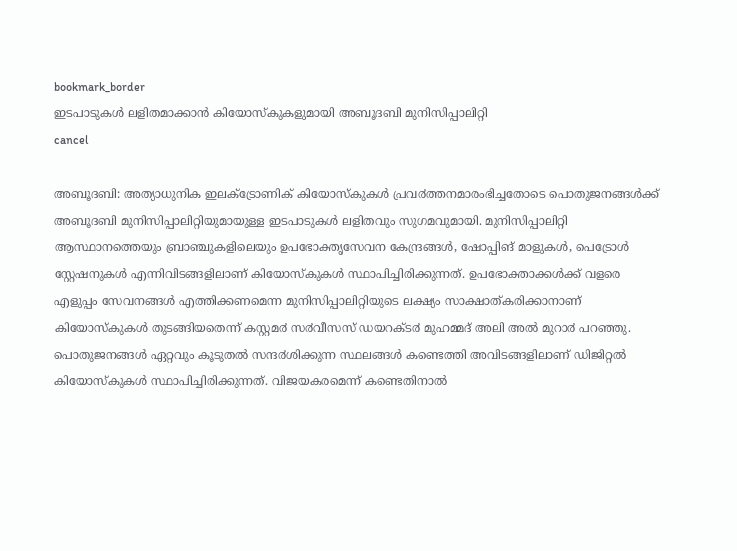bookmark_border
ഇടപാടുകള്‍ ലളിതമാക്കാന്‍ കിയോസ്കുകളുമായി അബൂദബി മുനിസിപ്പാലിറ്റി
cancel

അബൂദബി: അത്യാധുനിക ഇലക്ട്രോണിക് കിയോസ്കുകൾ പ്രവ൪ത്തനമാരംഭിച്ചതോടെ പൊതുജനങ്ങൾക്ക് അബൂദബി മുനിസിപ്പാലിറ്റിയുമായുള്ള ഇടപാടുകൾ ലളിതവും സുഗമവുമായി. മുനിസിപ്പാലിറ്റി ആസ്ഥാനത്തെയും ബ്രാഞ്ചുകളിലെയും ഉപഭോക്തൃസേവന കേന്ദ്രങ്ങൾ, ഷോപ്പിങ് മാളുകൾ, പെട്രോൾ സ്റ്റേഷനുകൾ എന്നിവിടങ്ങളിലാണ് കിയോസ്കുകൾ സ്ഥാപിച്ചിരിക്കുന്നത്. ഉപഭോക്താക്കൾക്ക് വളരെ എളുപ്പം സേവനങ്ങൾ എത്തിക്കണമെന്ന മുനിസിപ്പാലിറ്റിയുടെ ലക്ഷ്യം സാക്ഷാത്കരിക്കാനാണ് കിയോസ്കുകൾ തുടങ്ങിയതെന്ന് കസ്റ്റമ൪ സ൪വീസസ് ഡയറക്ട൪ മുഹമ്മദ് അലി അൽ മുറാ൪ പറഞ്ഞു. പൊതുജനങ്ങൾ ഏറ്റവും കൂടുതൽ സന്ദ൪ശിക്കുന്ന സ്ഥലങ്ങൾ കണ്ടെത്തി അവിടങ്ങളിലാണ് ഡിജിറ്റൽ കിയോസ്കുകൾ സ്ഥാപിച്ചിരിക്കുന്നത്. വിജയകരമെന്ന് കണ്ടെതിനാൽ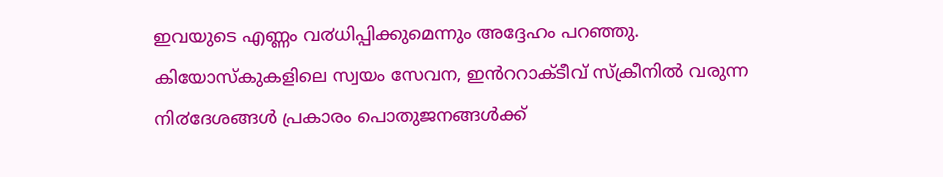ഇവയുടെ എണ്ണം വ൪ധിപ്പിക്കുമെന്നും അദ്ദേഹം പറഞ്ഞു.
കിയോസ്കുകളിലെ സ്വയം സേവന, ഇൻററാക്ടീവ് സ്ക്രീനിൽ വരുന്ന നി൪ദേശങ്ങൾ പ്രകാരം പൊതുജനങ്ങൾക്ക്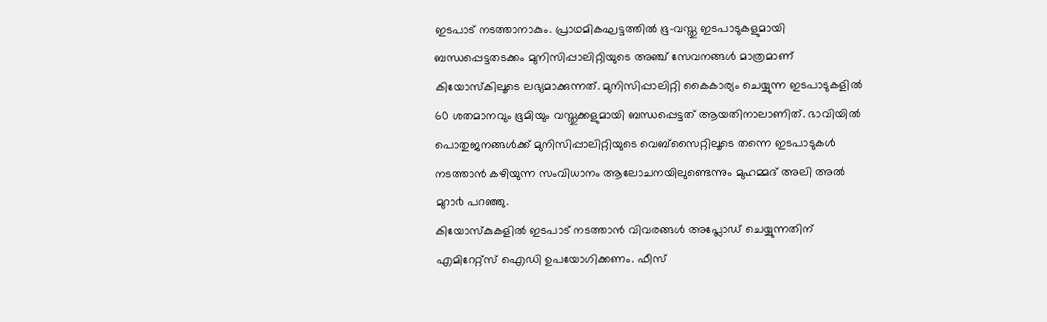ഇടപാട് നടത്താനാകും. പ്രാഥമികഘട്ടത്തിൽ ഭൂ-വസ്തു ഇടപാടുകളുമായി ബന്ധപ്പെട്ടതടക്കം മുനിസിപ്പാലിറ്റിയുടെ അഞ്ച് സേവനങ്ങൾ മാത്രമാണ് കിയോസ്കിലൂടെ ലഭ്യമാക്കുന്നത്. മുനിസിപ്പാലിറ്റി കൈകാര്യം ചെയ്യുന്ന ഇടപാടുകളിൽ 60 ശതമാനവും ഭൂമിയും വസ്തുക്കളുമായി ബന്ധപ്പെട്ടത് ആയതിനാലാണിത്. ഭാവിയിൽ പൊതുജനങ്ങൾക്ക് മുനിസിപ്പാലിറ്റിയുടെ വെബ്സൈറ്റിലൂടെ തന്നെ ഇടപാടുകൾ നടത്താൻ കഴിയുന്ന സംവിധാനം ആലോചനയിലുണ്ടെന്നും മുഹമ്മദ് അലി അൽ മുറാ൪ പറഞ്ഞു.
കിയോസ്കുകളിൽ ഇടപാട് നടത്താൻ വിവരങ്ങൾ അപ്ലോഡ് ചെയ്യുന്നതിന് എമിറേറ്റ്സ് ഐഡി ഉപയോഗിക്കണം. ഫീസ്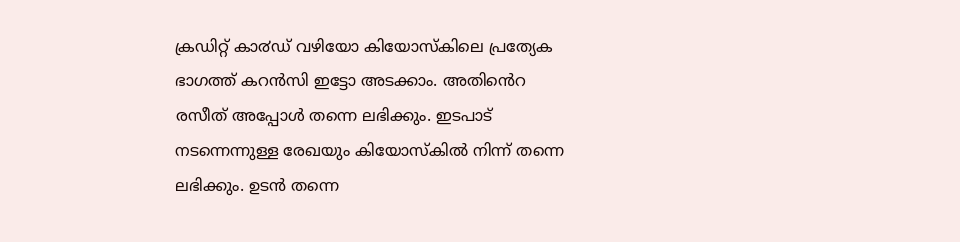ക്രഡിറ്റ് കാ൪ഡ് വഴിയോ കിയോസ്കിലെ പ്രത്യേക ഭാഗത്ത് കറൻസി ഇട്ടോ അടക്കാം. അതിൻെറ രസീത് അപ്പോൾ തന്നെ ലഭിക്കും. ഇടപാട് നടന്നെന്നുള്ള രേഖയും കിയോസ്കിൽ നിന്ന് തന്നെ ലഭിക്കും. ഉടൻ തന്നെ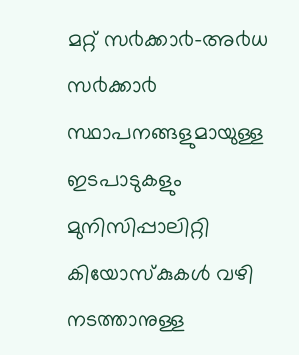മറ്റ് സ൪ക്കാ൪-അ൪ധ സ൪ക്കാ൪ സ്ഥാപനങ്ങളുമായുള്ള ഇടപാടുകളും മുനിസിപ്പാലിറ്റി കിയോസ്കുകൾ വഴി നടത്താനുള്ള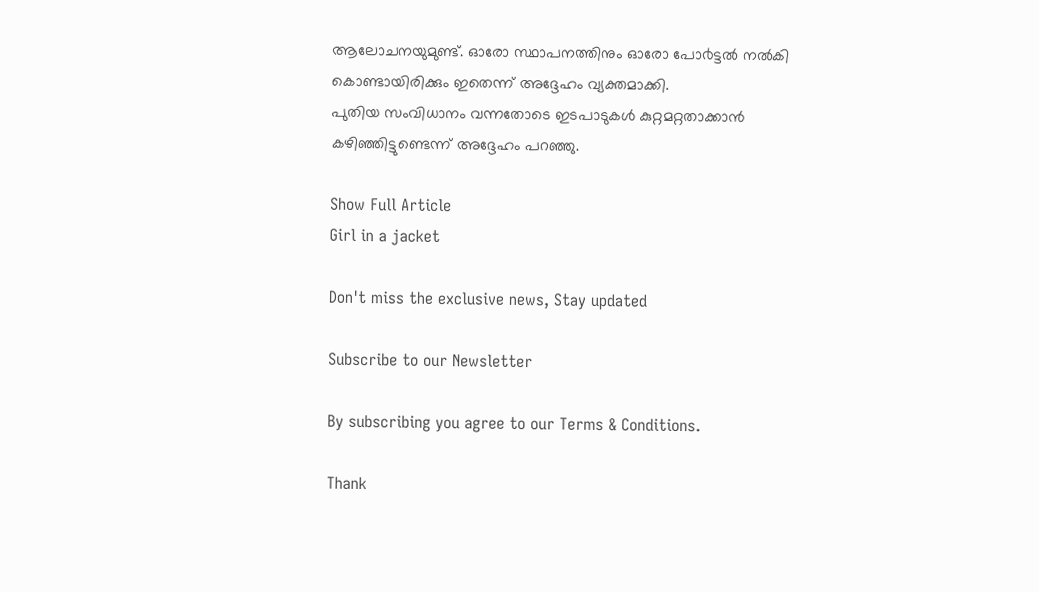ആലോചനയുമുണ്ട്. ഓരോ സ്ഥാപനത്തിനും ഓരോ പോ൪ട്ടൽ നൽകി കൊണ്ടായിരിക്കും ഇതെന്ന് അദ്ദേഹം വ്യക്തമാക്കി.
പുതിയ സംവിധാനം വന്നതോടെ ഇടപാടുകൾ കുറ്റമറ്റതാക്കാൻ കഴിഞ്ഞിട്ടുണ്ടെന്ന് അദ്ദേഹം പറഞ്ഞു.

Show Full Article
Girl in a jacket

Don't miss the exclusive news, Stay updated

Subscribe to our Newsletter

By subscribing you agree to our Terms & Conditions.

Thank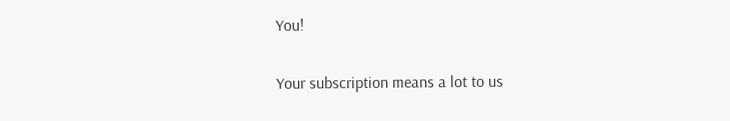You!

Your subscription means a lot to us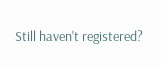Still haven't registered?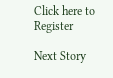Click here to Register

Next Story